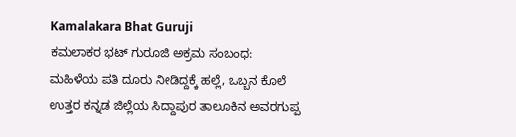Kamalakara Bhat Guruji
ಕಮಲಾಕರ ಭಟ್ ಗುರೂಜಿ ಅಕ್ರಮ ಸಂಬಂಧ: ಮಹಿಳೆಯ ಪತಿ ದೂರು ನೀಡಿದ್ದಕ್ಕೆ ಹಲ್ಲೆ, ಒಬ್ಬನ ಕೊಲೆ
ಉತ್ತರ ಕನ್ನಡ ಜಿಲ್ಲೆಯ ಸಿದ್ದಾಪುರ ತಾಲೂಕಿನ ಅವರಗುಪ್ಪ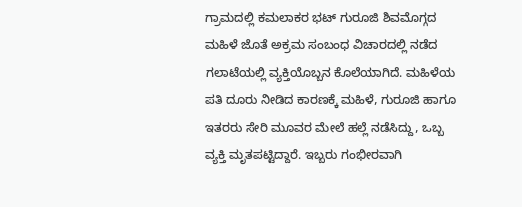ಗ್ರಾಮದಲ್ಲಿ ಕಮಲಾಕರ ಭಟ್ ಗುರೂಜಿ ಶಿವಮೊಗ್ಗದ ಮಹಿಳೆ ಜೊತೆ ಅಕ್ರಮ ಸಂಬಂಧ ವಿಚಾರದಲ್ಲಿ ನಡೆದ ಗಲಾಟೆಯಲ್ಲಿ ವ್ಯಕ್ತಿಯೊಬ್ಬನ ಕೊಲೆಯಾಗಿದೆ. ಮಹಿಳೆಯ ಪತಿ ದೂರು ನೀಡಿದ ಕಾರಣಕ್ಕೆ ಮಹಿಳೆ, ಗುರೂಜಿ ಹಾಗೂ ಇತರರು ಸೇರಿ ಮೂವರ ಮೇಲೆ ಹಲ್ಲೆ ನಡೆಸಿದ್ದು, ಒಬ್ಬ ವ್ಯಕ್ತಿ ಮೃತಪಟ್ಟಿದ್ದಾರೆ. ಇಬ್ಬರು ಗಂಭೀರವಾಗಿ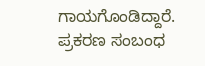ಗಾಯಗೊಂಡಿದ್ದಾರೆ. ಪ್ರಕರಣ ಸಂಬಂಧ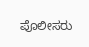ಪೊಲೀಸರು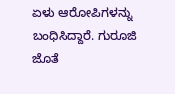ಏಳು ಆರೋಪಿಗಳನ್ನು ಬಂಧಿಸಿದ್ದಾರೆ. ಗುರೂಜಿ ಜೊತೆ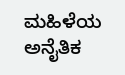ಮಹಿಳೆಯ ಅನೈತಿಕ